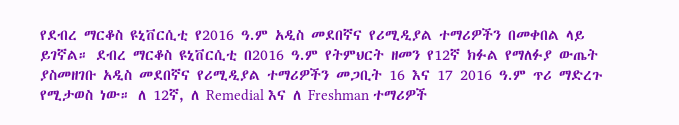የደብረ ማርቆስ ዩኒቨርሲቲ የ2016 ዓ.ም አዲስ መደበኛና የሪሚዲያል ተማሪዎችን በመቀበል ላይ ይገኛል። ደብረ ማርቆስ ዩኒቨርሲቲ በ2016 ዓ.ም የትምህርት ዘመን የ12ኛ ክፉል የማለፉያ ውጤት ያስመዘገቡ አዲስ መደበኛና የሪሚዲያል ተማሪዎችን መጋቢት 16 እና 17 2016 ዓ.ም ጥሪ ማድረጉ የሚታወስ ነው። ለ 12ኛ, ለ Remedial እና ለ Freshman ተማሪዎች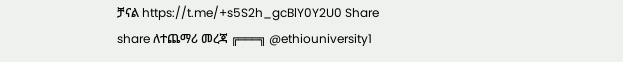ቻናል https://t.me/+s5S2h_gcBlY0Y2U0 Share share ለተጨማሪ መረጃ ╔═══╗ @ethiouniversity1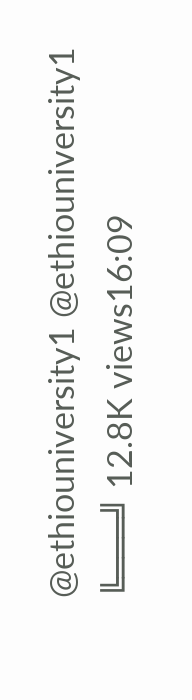@ethiouniversity1 @ethiouniversity1 ╚═══╝ 12.8K views16:09